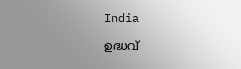India

ഉദ്ധവ്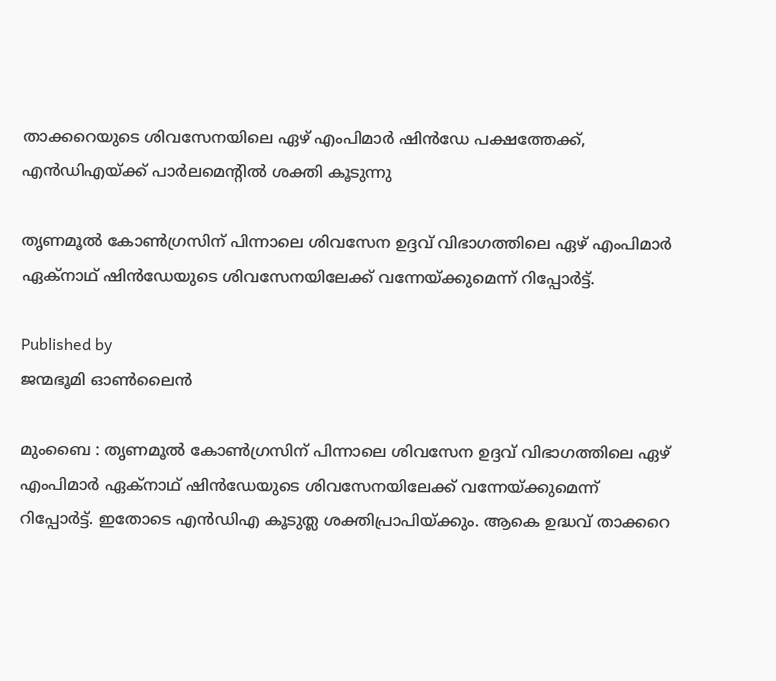താക്കറെയുടെ ശിവസേനയിലെ ഏഴ് എംപിമാര്‍ ഷിന്‍ഡേ പക്ഷത്തേക്ക്, എന്‍ഡിഎയ്‌ക്ക് പാര്‍ലമെന്‍റില്‍ ശക്തി കൂടുന്നു

തൃണമൂല്‍ കോണ്‍ഗ്രസിന് പിന്നാലെ ശിവസേന ഉദ്ദവ് വിഭാഗത്തിലെ ഏഴ് എംപിമാര്‍ ഏക്നാഥ് ഷിന്‍ഡേയുടെ ശിവസേനയിലേക്ക് വന്നേയ്ക്കുമെന്ന് റിപ്പോര്‍ട്ട്.

Published by
ജന്മഭൂമി ഓണ്‍ലൈന്‍

മുംബൈ : തൃണമൂല്‍ കോണ്‍ഗ്രസിന് പിന്നാലെ ശിവസേന ഉദ്ദവ് വിഭാഗത്തിലെ ഏഴ് എംപിമാര്‍ ഏക്നാഥ് ഷിന്‍ഡേയുടെ ശിവസേനയിലേക്ക് വന്നേയ്‌ക്കുമെന്ന് റിപ്പോര്‍ട്ട്. ഇതോടെ എന്‍ഡിഎ കൂടുത്ല‍ ശക്തിപ്രാപിയ്‌ക്കും. ആകെ ഉദ്ധവ് താക്കറെ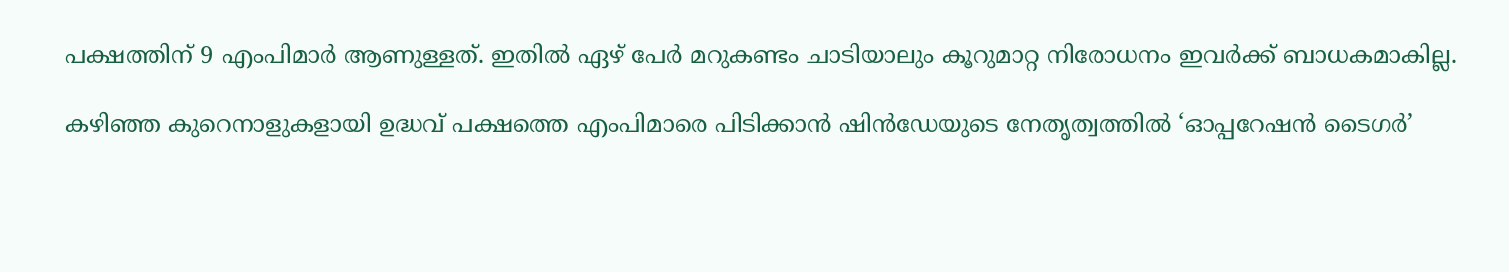പക്ഷത്തിന് 9 എംപിമാര്‍ ആണുള്ളത്. ഇതില്‍ ഏഴ് പേര്‍ മറുകണ്ടം ചാടിയാലും കൂറുമാറ്റ നിരോധനം ഇവര്‍ക്ക് ബാധകമാകില്ല.

കഴിഞ്ഞ കുറെനാളുകളായി ഉദ്ധവ് പക്ഷത്തെ എംപിമാരെ പിടിക്കാന്‍ ഷി‍ന്‍ഡേയുടെ നേതൃത്വത്തില്‍ ‘ഓപ്പറേഷന്‍ ടൈഗര്‍’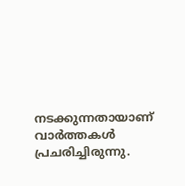നടക്കുന്നതായാണ് വാര്‍ത്തകള്‍ പ്രചരിച്ചിരുന്നു.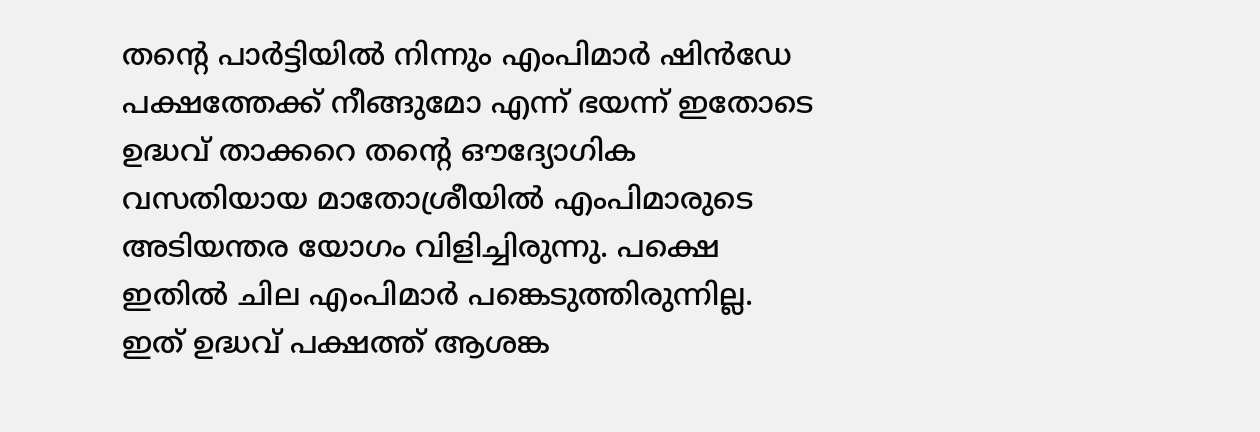തന്റെ പാര്‍ട്ടിയില്‍ നിന്നും എംപിമാര്‍ ഷിന്‍ഡേ പക്ഷത്തേക്ക് നീങ്ങുമോ എന്ന് ഭയന്ന് ഇതോടെ ഉദ്ധവ് താക്കറെ തന്റെ ഔദ്യോഗിക വസതിയായ മാതോശ്രീയില്‍ എംപിമാരുടെ അടിയന്തര യോഗം വിളിച്ചിരുന്നു. പക്ഷെ ഇതില്‍ ചില എംപിമാര്‍ പങ്കെടുത്തിരുന്നില്ല. ഇത് ഉദ്ധവ് പക്ഷത്ത് ആശങ്ക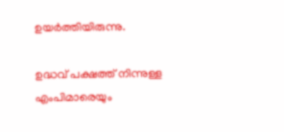ഉയര്‍ത്തിയിരുന്നു.

ഉദ്ധവ് പക്ഷത്ത് നിന്നുള്ള എംപിമാരെയും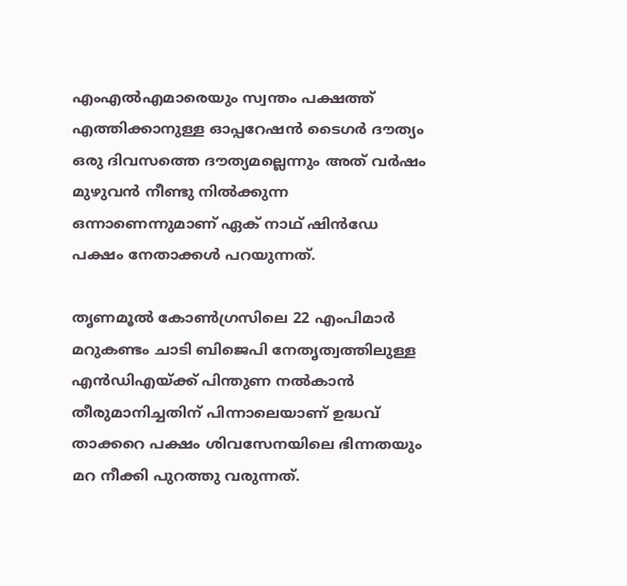എംഎല്‍എമാരെയും സ്വന്തം പക്ഷത്ത് എത്തിക്കാനുള്ള ഓപ്പറേഷന്‍ ടൈഗര്‍ ദൗത്യം ഒരു ദിവസത്തെ ദൗത്യമല്ലെന്നും അത് വര്‍ഷം മുഴുവന്‍ നീണ്ടു നില്‍ക്കുന്ന ഒന്നാണെന്നുമാണ് ഏക് നാഥ് ഷിന്‍ഡേ പക്ഷം നേതാക്കള്‍ പറയുന്നത്.

തൃണമൂല്‍ കോണ്‍ഗ്രസിലെ 22 എംപിമാര്‍ മറുകണ്ടം ചാടി ബിജെപി നേതൃത്വത്തിലുള്ള എന്‍ഡിഎയ്‌ക്ക് പിന്തുണ നല്‍കാന്‍ തീരുമാനിച്ചതിന് പിന്നാലെയാണ് ഉദ്ധവ് താക്കറെ പക്ഷം ശിവസേനയിലെ ഭിന്നതയും മറ നീക്കി പുറത്തു വരുന്നത്.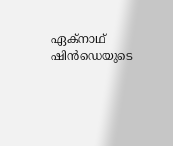ഏക്നാഥ് ഷിൻഡെയുടെ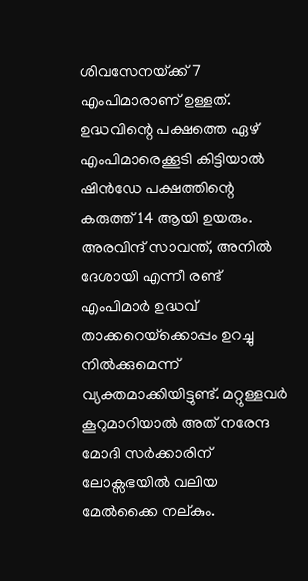ശിവസേനയ്‌ക്ക് 7 എംപിമാരാണ് ഉള്ളത്. ഉദ്ധവിന്റെ പക്ഷത്തെ ഏഴ് എംപിമാരെക്കൂടി കിട്ടിയാല്‍ ഷിന്‍ഡേ പക്ഷത്തിന്റെ കരുത്ത് 14 ആയി ഉയരും. അരവിന്ദ് സാവന്ത്, അനില്‍ ദേശായി എന്നീ രണ്ട് എംപിമാർ ഉദ്ധവ് താക്കറെയ്‌ക്കൊപ്പം ഉറച്ചു നില്‍ക്കുമെന്ന് വ്യക്തമാക്കിയിട്ടുണ്ട്. മറ്റുള്ളവർ കൂറുമാറിയാല്‍ അത് നരേന്ദ മോദി സർക്കാരിന് ലോക്സഭയില്‍ വലിയ മേല്‍ക്കൈ നല്കും.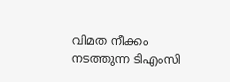വിമത നീക്കം നടത്തുന്ന ടിഎംസി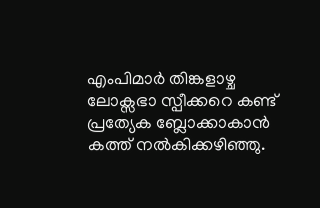എംപിമാർ തിങ്കളാഴ്ച ലോക്സഭാ സ്പീക്കറെ കണ്ട് പ്രത്യേക ബ്ലോക്കാകാൻ കത്ത് നല്‍കിക്കഴിഞ്ഞു.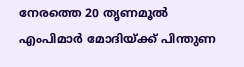നേരത്തെ 20 തൃണമൂല്‍ എംപിമാര്‍ മോദിയ്‌ക്ക് പിന്തുണ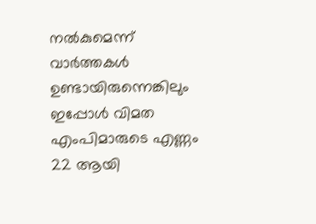നല്‍കുമെന്ന് വാര്‍ത്തകള്‍ ഉണ്ടായിരുന്നെങ്കിലും ഇപ്പോള്‍ വിമത എംപിമാരുടെ എണ്ണം 22 ആയി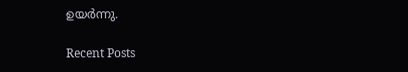ഉയര്‍ന്നു.

Recent Posts